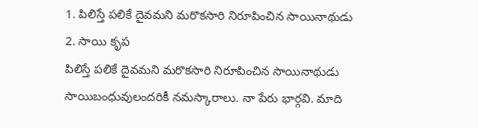1. పిలిస్తే పలికే దైవమని మరొకసారి నిరూపించిన సాయినాథుడు
2. సాయి కృప
పిలిస్తే పలికే దైవమని మరొకసారి నిరూపించిన సాయినాథుడు
సాయిబంధువులందరికీ నమస్కారాలు. నా పేరు భార్గవి. మాది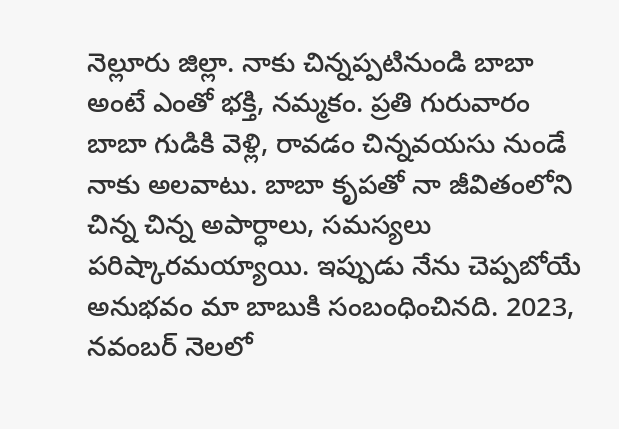నెల్లూరు జిల్లా. నాకు చిన్నప్పటినుండి బాబా అంటే ఎంతో భక్తి, నమ్మకం. ప్రతి గురువారం బాబా గుడికి వెళ్లి, రావడం చిన్నవయసు నుండే నాకు అలవాటు. బాబా కృపతో నా జీవితంలోని చిన్న చిన్న అపార్ధాలు, సమస్యలు పరిష్కారమయ్యాయి. ఇప్పుడు నేను చెప్పబోయే అనుభవం మా బాబుకి సంబంధించినది. 2023, నవంబర్ నెలలో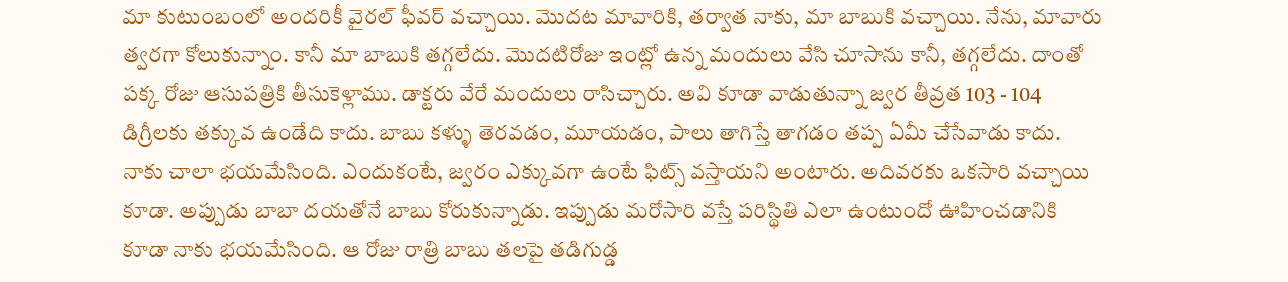మా కుటుంబంలో అందరికీ వైరల్ ఫీవర్ వచ్చాయి. మొదట మావారికి, తర్వాత నాకు, మా బాబుకి వచ్చాయి. నేను, మావారు త్వరగా కోలుకున్నాం. కానీ మా బాబుకి తగ్గలేదు. మొదటిరోజు ఇంట్లో ఉన్న మందులు వేసి చూసాను కానీ, తగ్గలేదు. దాంతో పక్క రోజు ఆసుపత్రికి తీసుకెళ్లాము. డాక్టరు వేరే మందులు రాసిచ్చారు. అవి కూడా వాడుతున్నా జ్వర తీవ్రత 103 - 104 డిగ్రీలకు తక్కువ ఉండేది కాదు. బాబు కళ్ళు తెరవడం, మూయడం, పాలు తాగిస్తే తాగడం తప్ప ఏమీ చేసేవాడు కాదు. నాకు చాలా భయమేసింది. ఎందుకంటే, జ్వరం ఎక్కువగా ఉంటే ఫిట్స్ వస్తాయని అంటారు. అదివరకు ఒకసారి వచ్చాయి కూడా. అప్పుడు బాబా దయతోనే బాబు కోరుకున్నాడు. ఇప్పుడు మరోసారి వస్తే పరిస్థితి ఎలా ఉంటుందో ఊహించడానికి కూడా నాకు భయమేసింది. ఆ రోజు రాత్రి బాబు తలపై తడిగుడ్డ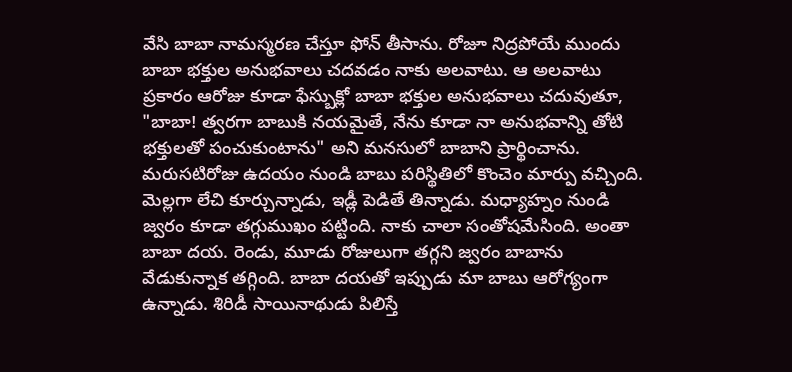వేసి బాబా నామస్మరణ చేస్తూ ఫోన్ తీసాను. రోజూ నిద్రపోయే ముందు బాబా భక్తుల అనుభవాలు చదవడం నాకు అలవాటు. ఆ అలవాటు ప్రకారం ఆరోజు కూడా ఫేస్బుక్లో బాబా భక్తుల అనుభవాలు చదువుతూ, "బాబా! త్వరగా బాబుకి నయమైతే, నేను కూడా నా అనుభవాన్ని తోటి భక్తులతో పంచుకుంటాను" అని మనసులో బాబాని ప్రార్థించాను. మరుసటిరోజు ఉదయం నుండి బాబు పరిస్థితిలో కొంచెం మార్పు వచ్చింది. మెల్లగా లేచి కూర్చున్నాడు, ఇడ్లీ పెడితే తిన్నాడు. మధ్యాహ్నం నుండి జ్వరం కూడా తగ్గుముఖం పట్టింది. నాకు చాలా సంతోషమేసింది. అంతా బాబా దయ. రెండు, మూడు రోజులుగా తగ్గని జ్వరం బాబాను వేడుకున్నాక తగ్గింది. బాబా దయతో ఇప్పుడు మా బాబు ఆరోగ్యంగా ఉన్నాడు. శిరిడీ సాయినాథుడు పిలిస్తే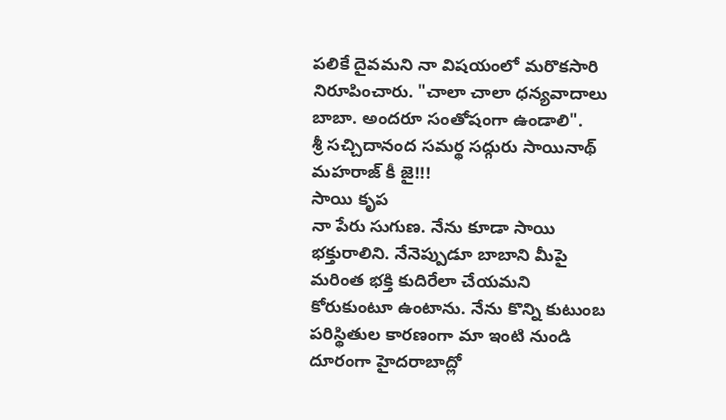పలికే దైవమని నా విషయంలో మరొకసారి నిరూపించారు. "చాలా చాలా ధన్యవాదాలు బాబా. అందరూ సంతోషంగా ఉండాలి".
శ్రీ సచ్చిదానంద సమర్థ సద్గురు సాయినాథ్ మహరాజ్ కీ జై!!!
సాయి కృప
నా పేరు సుగుణ. నేను కూడా సాయి భక్తురాలిని. నేనెప్పుడూ బాబాని మీపై మరింత భక్తి కుదిరేలా చేయమని కోరుకుంటూ ఉంటాను. నేను కొన్ని కుటుంబ పరిస్థితుల కారణంగా మా ఇంటి నుండి దూరంగా హైదరాబాద్లో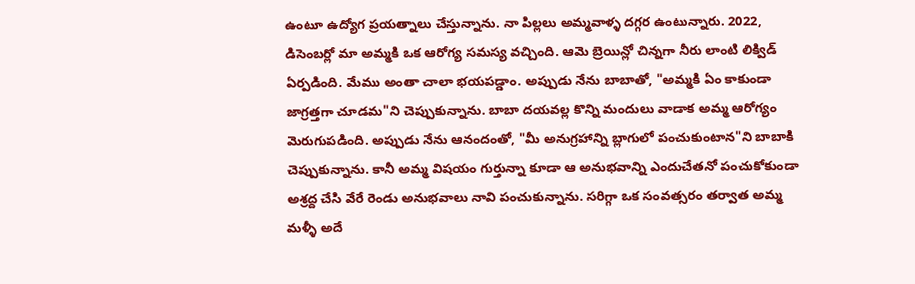ఉంటూ ఉద్యోగ ప్రయత్నాలు చేస్తున్నాను. నా పిల్లలు అమ్మవాళ్ళ దగ్గర ఉంటున్నారు. 2022, డిసెంబర్లో మా అమ్మకి ఒక ఆరోగ్య సమస్య వచ్చింది. ఆమె బ్రెయిన్లో చిన్నగా నీరు లాంటి లిక్విడ్ ఏర్పడింది. మేము అంతా చాలా భయపడ్డాం. అప్పుడు నేను బాబాతో, "అమ్మకి ఏం కాకుండా జాగ్రత్తగా చూడమ"ని చెప్పుకున్నాను. బాబా దయవల్ల కొన్ని మందులు వాడాక అమ్మ ఆరోగ్యం మెరుగుపడింది. అప్పుడు నేను ఆనందంతో, "మీ అనుగ్రహాన్ని బ్లాగులో పంచుకుంటాన"ని బాబాకి చెప్పుకున్నాను. కానీ అమ్మ విషయం గుర్తున్నా కూడా ఆ అనుభవాన్ని ఎందుచేతనో పంచుకోకుండా అశ్రద్ద చేసి వేరే రెండు అనుభవాలు నావి పంచుకున్నాను. సరిగ్గా ఒక సంవత్సరం తర్వాత అమ్మ మళ్ళీ అదే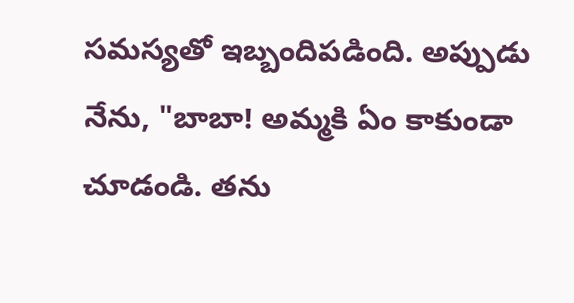సమస్యతో ఇబ్బందిపడింది. అప్పుడు నేను, "బాబా! అమ్మకి ఏం కాకుండా చూడండి. తను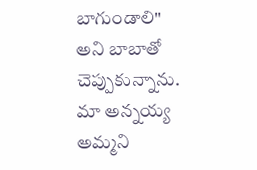బాగుండాలి" అని బాబాతో చెప్పుకున్నాను. మా అన్నయ్య అమ్మని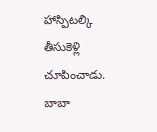హాస్పిటల్కి తీసుకెళ్లి చూపించాడు. బాబా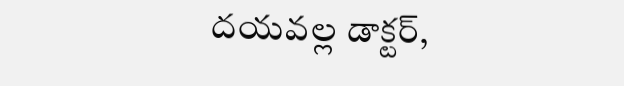దయవల్ల డాక్టర్,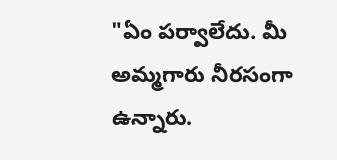"ఏం పర్వాలేదు. మీ అమ్మగారు నీరసంగా ఉన్నారు.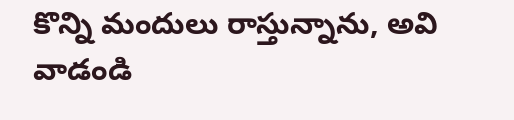కొన్ని మందులు రాస్తున్నాను, అవి వాడండి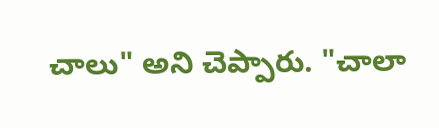చాలు" అని చెప్పారు. "చాలా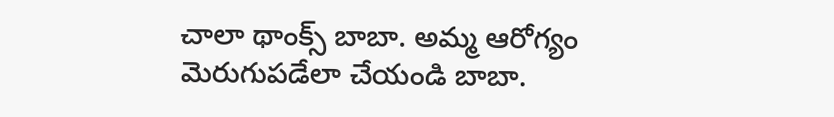చాలా థాంక్స్ బాబా. అమ్మ ఆరోగ్యం మెరుగుపడేలా చేయండి బాబా.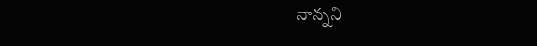నాన్నని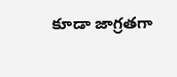కూడా జాగ్రతగా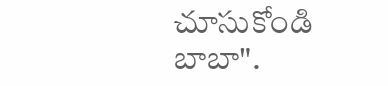చూసుకోండి బాబా".